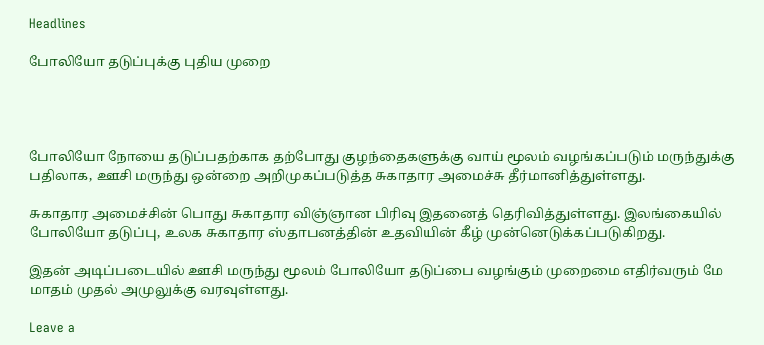Headlines

போலியோ தடுப்புக்கு புதிய முறை




போலியோ நோயை தடுப்பதற்காக தற்போது குழந்தைகளுக்கு வாய் மூலம் வழங்கப்படும் மருந்துக்கு பதிலாக, ஊசி மருந்து ஒன்றை அறிமுகப்படுத்த சுகாதார அமைச்சு தீர்மானித்துள்ளது.

சுகாதார அமைச்சின் பொது சுகாதார விஞ்ஞான பிரிவு இதனைத் தெரிவித்துள்ளது. இலங்கையில் போலியோ தடுப்பு, உலக சுகாதார ஸ்தாபனத்தின் உதவியின் கீழ் முன்னெடுக்கப்படுகிறது.

இதன் அடிப்படையில் ஊசி மருந்து மூலம் போலியோ தடுப்பை வழங்கும் முறைமை எதிர்வரும் மே மாதம் முதல் அமுலுக்கு வரவுள்ளது.

Leave a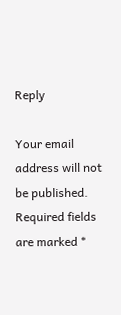Reply

Your email address will not be published. Required fields are marked *